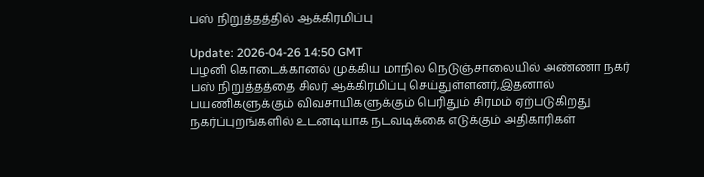பஸ் நிறுத்தத்தில் ஆக்கிரமிப்பு

Update: 2026-04-26 14:50 GMT
பழனி கொடைக்கானல் முக்கிய மாநில நெடுஞ்சாலையில் அண்ணா நகர் பஸ் நிறுத்தத்தை சிலர் ஆக்கிரமிப்பு செய்துள்ளனர்,இதனால் பயணிகளுக்கும் விவசாயிகளுக்கும் பெரிதும் சிரமம் ஏற்படுகிறது நகர்ப்புறங்களில் உடனடியாக நடவடிக்கை எடுக்கும் அதிகாரிகள்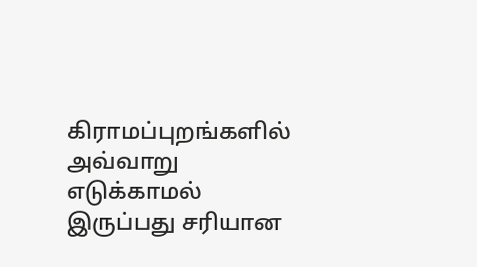கிராமப்புறங்களில் அவ்வாறு எடுக்காமல் இருப்பது சரியான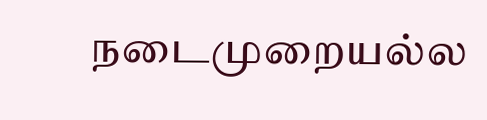நடைமுறையல்ல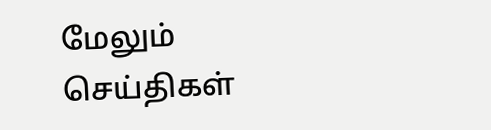மேலும் செய்திகள்